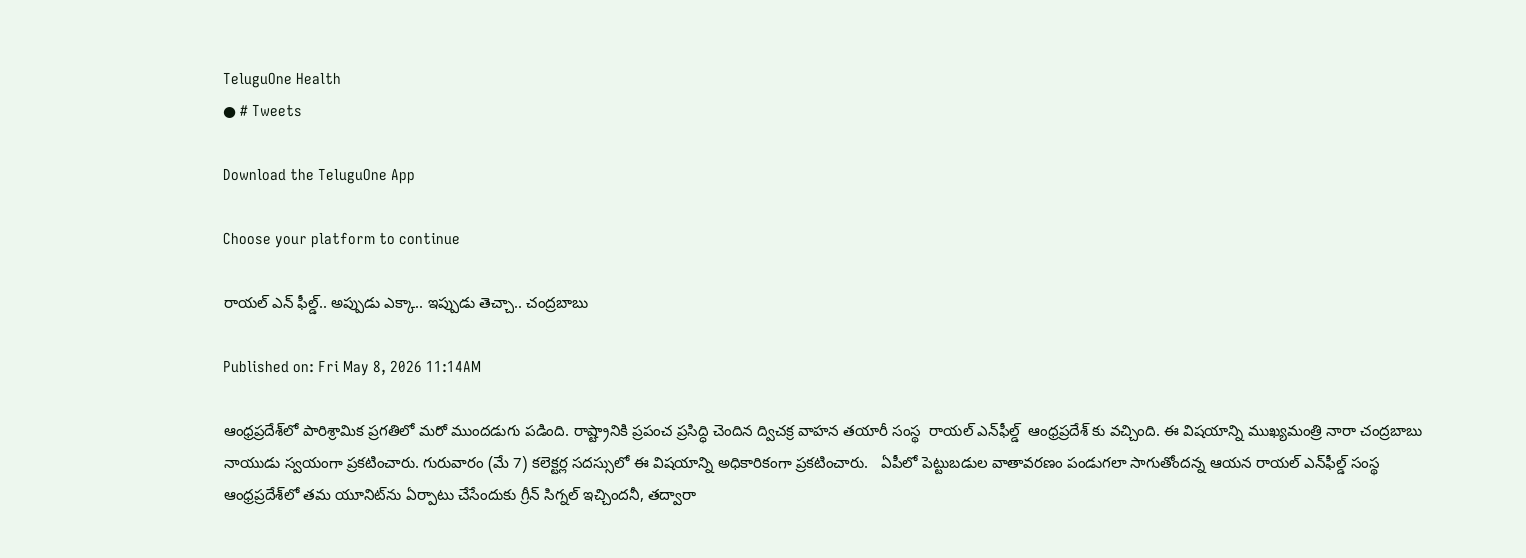TeluguOne Health
● # Tweets

Download the TeluguOne App

Choose your platform to continue

రాయల్ ఎన్ ఫీల్డ్.. అప్పుడు ఎక్కా.. ఇప్పుడు తెచ్చా.. చంద్రబాబు

Published on: Fri May 8, 2026 11:14AM

ఆంధ్రప్రదేశ్‌లో పారిశ్రామిక ప్రగతిలో మరో ముందడుగు పడింది. రాష్ట్రానికి ప్రపంచ ప్రసిద్ధి చెందిన ద్విచక్ర వాహన తయారీ సంస్థ  రాయల్ ఎన్‌ఫీల్డ్  ఆంధ్రప్రదేశ్‌ కు వచ్చింది. ఈ విషయాన్ని ముఖ్యమంత్రి నారా చంద్రబాబు నాయుడు స్వయంగా ప్రకటించారు. గురువారం (మే 7) కలెక్టర్ల సదస్సులో ఈ విషయాన్ని అధికారికంగా ప్రకటించారు.   ఏపీలో పెట్టుబడుల వాతావరణం పండుగలా సాగుతోందన్న ఆయన రాయల్ ఎన్‌ఫీల్డ్ సంస్థ ఆంధ్రప్రదేశ్‌లో తమ యూనిట్‌ను ఏర్పాటు చేసేందుకు గ్రీన్ సిగ్నల్ ఇచ్చిందనీ, తద్వారా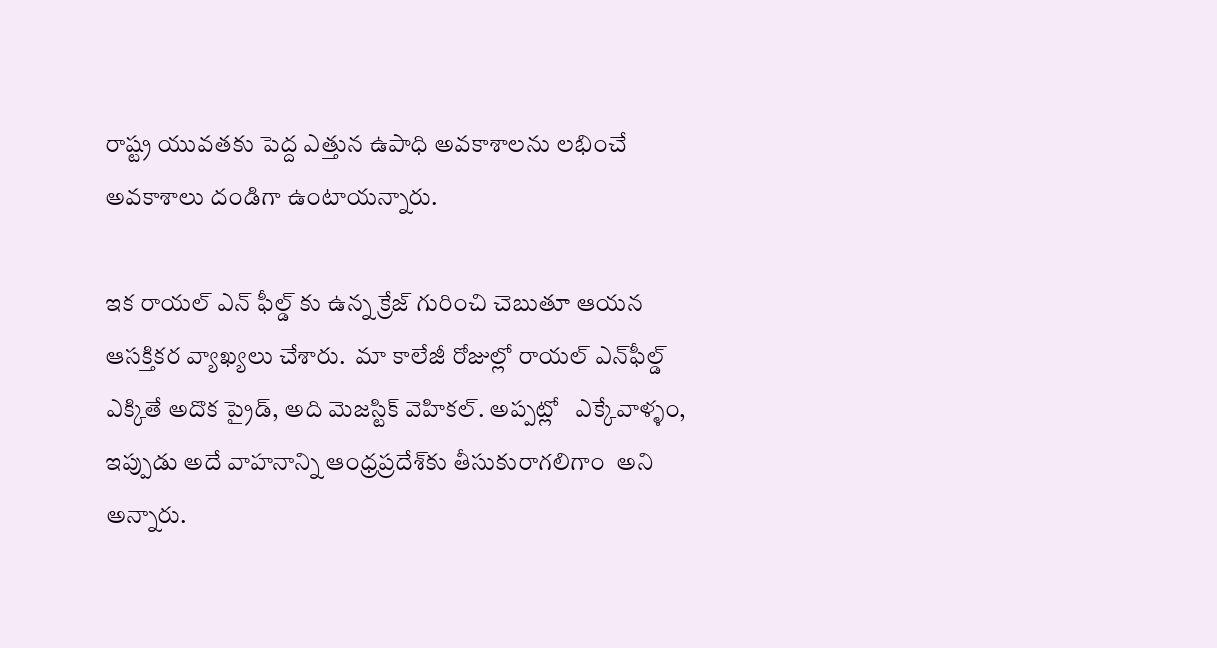రాష్ట్ర యువతకు పెద్ద ఎత్తున ఉపాధి అవకాశాలను లభించే అవకాశాలు దండిగా ఉంటాయన్నారు.

ఇక రాయల్ ఎన్ ఫీల్డ్ కు ఉన్న క్రేజ్ గురించి చెబుతూ ఆయన ఆసక్తికర వ్యాఖ్యలు చేశారు.  మా కాలేజీ రోజుల్లో రాయల్ ఎన్‌ఫీల్డ్ ఎక్కితే అదొక ప్రైడ్, అది మెజస్టిక్ వెహికల్. అప్పట్లో   ఎక్కేవాళ్ళం, ఇప్పుడు అదే వాహనాన్ని ఆంధ్రప్రదేశ్‌కు తీసుకురాగలిగాం  అని అన్నారు.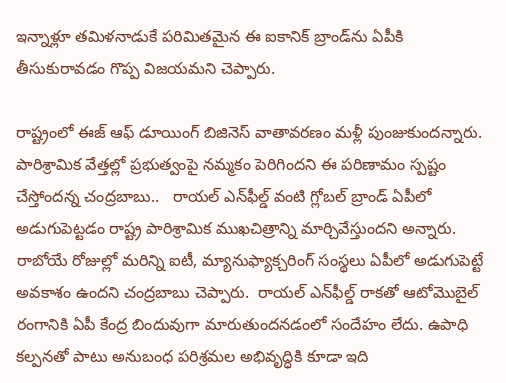ఇన్నాళ్లూ తమిళనాడుకే పరిమితమైన ఈ ఐకానిక్ బ్రాండ్‌ను ఏపీకి తీసుకురావడం గొప్ప విజయమని చెప్పారు.

రాష్ట్రంలో ఈజ్ ఆఫ్ డూయింగ్ బిజినెస్ వాతావరణం మళ్లీ పుంజుకుందన్నారు.  పారిశ్రామిక వేత్తల్లో ప్రభుత్వంపై నమ్మకం పెరిగిందని ఈ పరిణామం స్పష్టం చేస్తోందన్న చంద్రబాబు..   రాయల్ ఎన్‌ఫీల్డ్ వంటి గ్లోబల్ బ్రాండ్ ఏపీలో అడుగుపెట్టడం రాష్ట్ర పారిశ్రామిక ముఖచిత్రాన్ని మార్చివేస్తుందని అన్నారు.  రాబోయే రోజుల్లో మరిన్ని ఐటీ, మ్యానుఫ్యాక్చరింగ్ సంస్థలు ఏపీలో అడుగుపెట్టే అవకాశం ఉందని చంద్రబాబు చెప్పారు.  రాయల్ ఎన్‌ఫీల్డ్ రాకతో ఆటోమొబైల్ రంగానికి ఏపీ కేంద్ర బిందువుగా మారుతుందనడంలో సందేహం లేదు. ఉపాధి కల్పనతో పాటు అనుబంధ పరిశ్రమల అభివృద్ధికి కూడా ఇది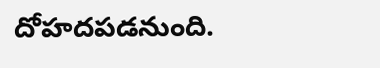దోహదపడనుంది.